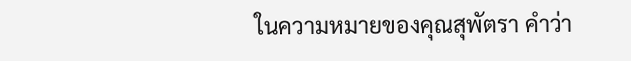ในความหมายของคุณสุพัตรา คำว่า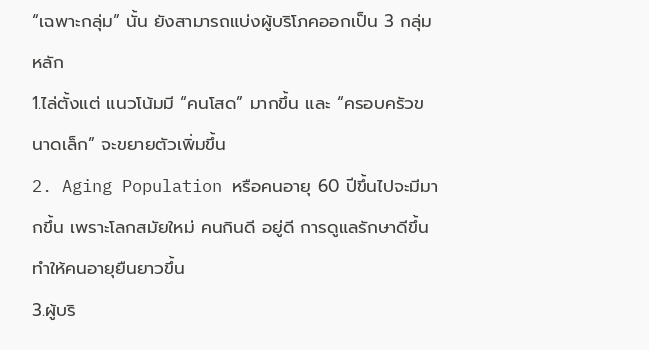“เฉพาะกลุ่ม” นั้น ยังสามารถแบ่งผู้บริโภคออกเป็น 3 กลุ่มหลัก
1.ไล่ตั้งแต่ แนวโน้มมี “คนโสด” มากขึ้น และ “ครอบครัวขนาดเล็ก” จะขยายตัวเพิ่มขึ้น
2. Aging Population หรือคนอายุ 60 ปีขึ้นไปจะมีมากขึ้น เพราะโลกสมัยใหม่ คนกินดี อยู่ดี การดูแลรักษาดีขึ้น ทำให้คนอายุยืนยาวขึ้น
3.ผู้บริ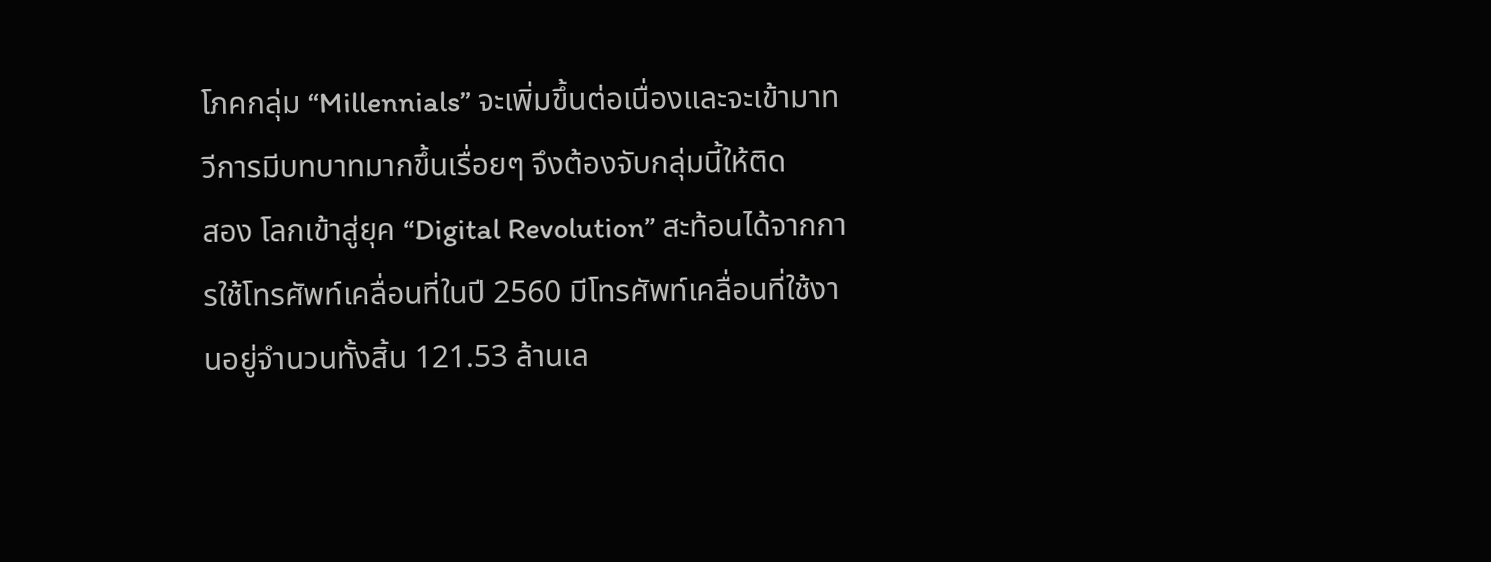โภคกลุ่ม “Millennials” จะเพิ่มขึ้นต่อเนื่องและจะเข้ามาทวีการมีบทบาทมากขึ้นเรื่อยๆ จึงต้องจับกลุ่มนี้ให้ติด
สอง โลกเข้าสู่ยุค “Digital Revolution” สะท้อนได้จากการใช้โทรศัพท์เคลื่อนที่ในปี 2560 มีโทรศัพท์เคลื่อนที่ใช้งานอยู่จำนวนทั้งสิ้น 121.53 ล้านเล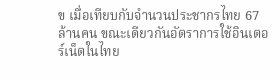ข เมื่อเทียบกับจำนวนประชากรไทย 67 ล้านคน ขณะเดียวกันอัตราการใช้อินเตอร์เน็ตในไทย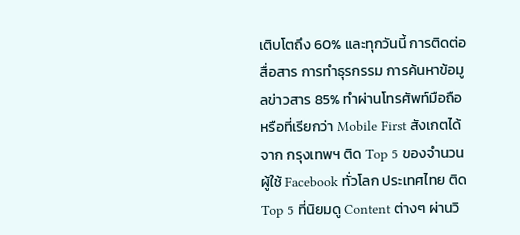เติบโตถึง 60% และทุกวันนี้ การติดต่อสื่อสาร การทำธุรกรรม การค้นหาข้อมูลข่าวสาร 85% ทำผ่านโทรศัพท์มือถือ หรือที่เรียกว่า Mobile First สังเกตได้จาก กรุงเทพฯ ติด Top 5 ของจำนวนผู้ใช้ Facebook ทั่วโลก ประเทศไทย ติด Top 5 ที่นิยมดู Content ต่างๆ ผ่านวิ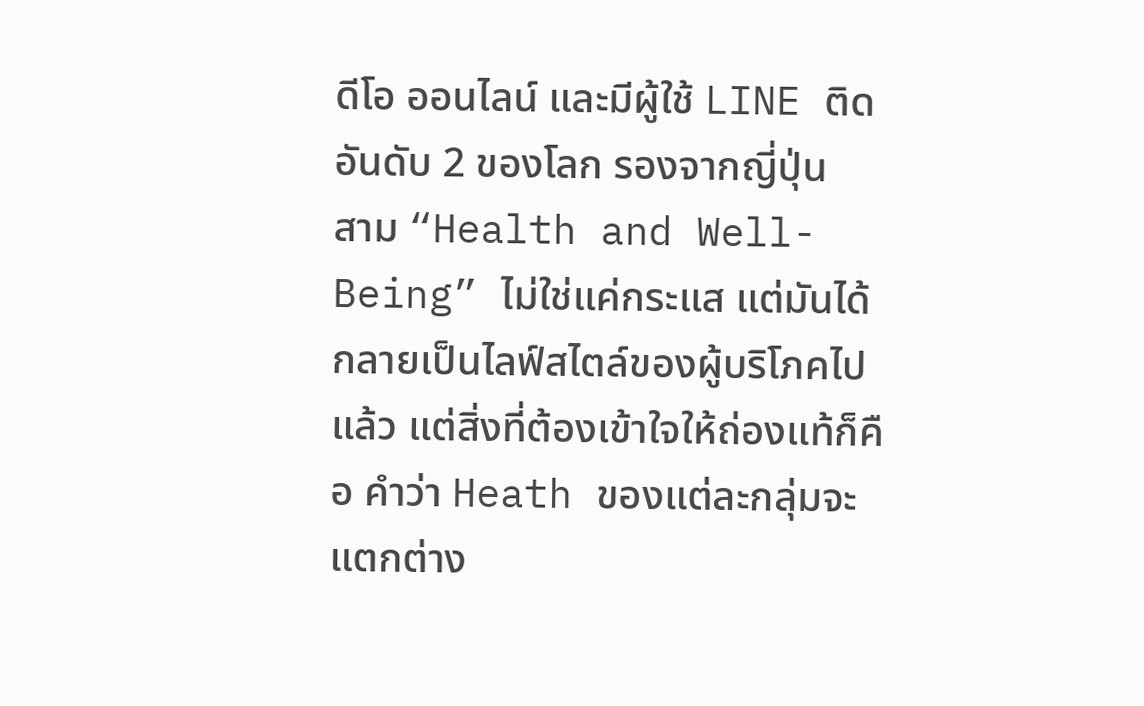ดีโอ ออนไลน์ และมีผู้ใช้ LINE ติดอันดับ 2 ของโลก รองจากญี่ปุ่น
สาม “Health and Well-Being” ไม่ใช่แค่กระแส แต่มันได้กลายเป็นไลฟ์สไตล์ของผู้บริโภคไปแล้ว แต่สิ่งที่ต้องเข้าใจให้ถ่องแท้ก็คือ คำว่า Heath ของแต่ละกลุ่มจะแตกต่าง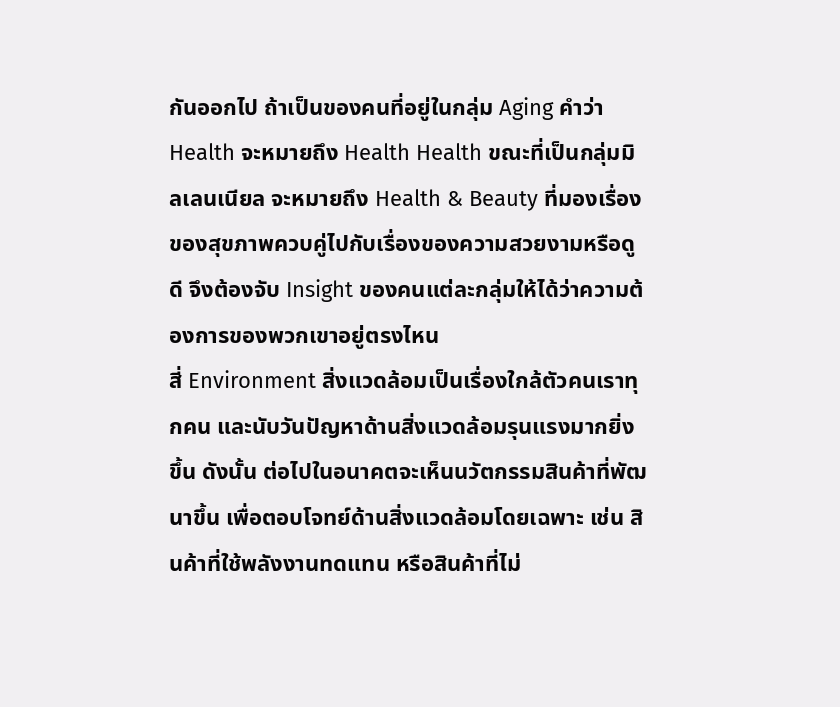กันออกไป ถ้าเป็นของคนที่อยู่ในกลุ่ม Aging คำว่า Health จะหมายถึง Health Health ขณะที่เป็นกลุ่มมิลเลนเนียล จะหมายถึง Health & Beauty ที่มองเรื่องของสุขภาพควบคู่ไปกับเรื่องของความสวยงามหรือดูดี จึงต้องจับ Insight ของคนแต่ละกลุ่มให้ได้ว่าความต้องการของพวกเขาอยู่ตรงไหน
สี่ Environment สิ่งแวดล้อมเป็นเรื่องใกล้ตัวคนเราทุกคน และนับวันปัญหาด้านสิ่งแวดล้อมรุนแรงมากยิ่งขึ้น ดังนั้น ต่อไปในอนาคตจะเห็นนวัตกรรมสินค้าที่พัฒนาขึ้น เพื่อตอบโจทย์ด้านสิ่งแวดล้อมโดยเฉพาะ เช่น สินค้าที่ใช้พลังงานทดแทน หรือสินค้าที่ไม่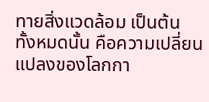ทายสิ่งแวดล้อม เป็นต้น
ทั้งหมดนั้น คือความเปลี่ยนแปลงของโลกกา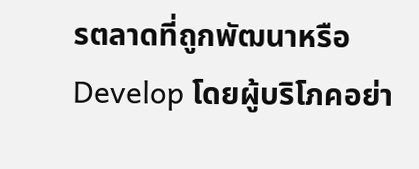รตลาดที่ถูกพัฒนาหรือ Develop โดยผู้บริโภคอย่า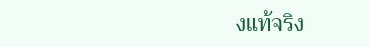งแท้จริง